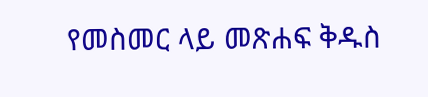የመስመር ላይ መጽሐፍ ቅዱስ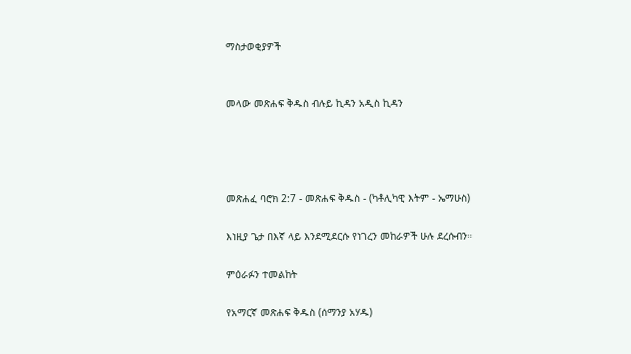ማስታወቂያዎች


መላው መጽሐፍ ቅዱስ ብሉይ ኪዳን አዲስ ኪዳን




መጽሐፈ ባሮክ 2:7 - መጽሐፍ ቅዱስ - (ካቶሊካዊ እትም - ኤማሁስ)

እነዚያ ጌታ በእኛ ላይ እንደሚደርሱ የነገረን መከራዎች ሁሉ ደረሱብን።

ምዕራፉን ተመልከት

የአማርኛ መጽሐፍ ቅዱስ (ሰማንያ አሃዱ)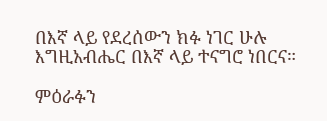በእኛ ላይ የደረሰውን ክፉ ነገር ሁሉ እግዚአብሔር በእኛ ላይ ተናግሮ ነበርና።

ምዕራፉን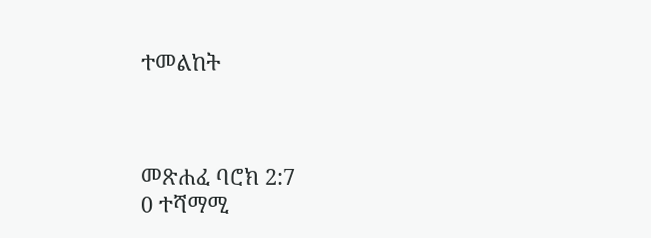ተመልከት



መጽሐፈ ባሮክ 2:7
0 ተሻማሚ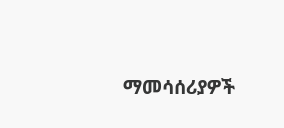ማመሳሰሪያዎች